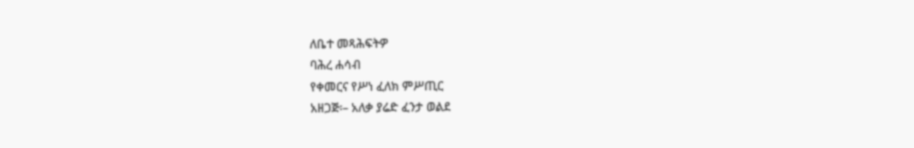ለቤተ መጻሕፍትዎ
ባሕረ ሐሳብ
የቀመርና የሥነ ፈለክ ምሥጢር
አዘጋጅ፡– አለቃ ያሬድ ፈንታ ወልደ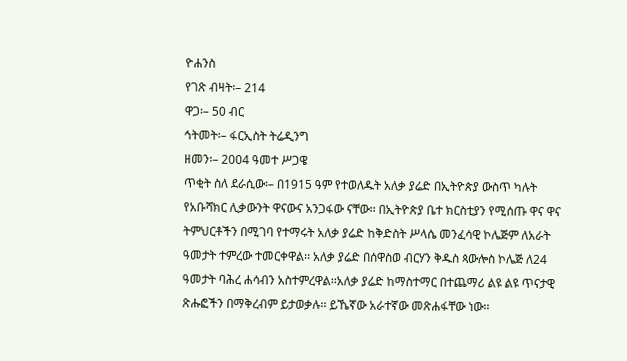ዮሐንስ
የገጽ ብዛት፡– 214
ዋጋ፡– 50 ብር
ኅትመት፡– ፋርኢስት ትሬዲንግ
ዘመን፡– 2004 ዓመተ ሥጋዌ
ጥቂት ስለ ደራሲው፡– በ1915 ዓም የተወለዱት አለቃ ያሬድ በኢትዮጵያ ውስጥ ካሉት የአቡሻክር ሊቃውንት ዋናውና አንጋፋው ናቸው፡፡ በኢትዮጵያ ቤተ ክርስቲያን የሚሰጡ ዋና ዋና ትምህርቶችን በሚገባ የተማሩት አለቃ ያሬድ ከቅድስት ሥላሴ መንፈሳዊ ኮሌጅም ለአራት ዓመታት ተምረው ተመርቀዋል፡፡ አለቃ ያሬድ በሰዋስወ ብርሃን ቅዱስ ጳውሎስ ኮሌጅ ለ24 ዓመታት ባሕረ ሐሳብን አስተምረዋል፡፡አለቃ ያሬድ ከማስተማር በተጨማሪ ልዩ ልዩ ጥናታዊ ጽሑፎችን በማቅረብም ይታወቃሉ፡፡ ይኼኛው አራተኛው መጽሐፋቸው ነው፡፡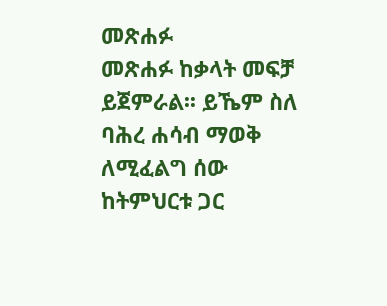መጽሐፉ
መጽሐፉ ከቃላት መፍቻ ይጀምራል፡፡ ይኼም ስለ ባሕረ ሐሳብ ማወቅ ለሚፈልግ ሰው ከትምህርቱ ጋር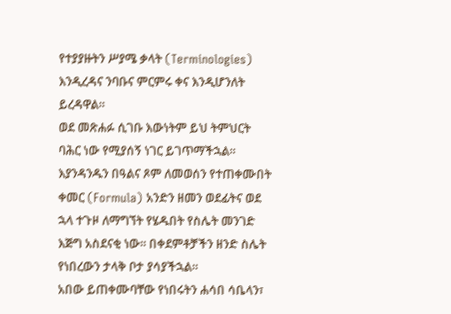የተያያዙትን ሥያሜ ቃላት (Terminologies) እንዲረዳና ንባቡና ምርምሩ ቀና እንዲሆንለት ይረዳዋል፡፡
ወደ መጽሐፉ ሲገቡ እውነትም ይህ ትምህርት ባሕር ነው የሚያሰኝ ነገር ይገጥማችኋል፡፡ እያንዳንዱን በዓልና ጾም ለመወሰን የተጠቀሙበት ቀመር (Formula) አንድን ዘመን ወደፊትና ወደ ኋላ ተጉዞ ለማግኘት የሄዱበት የስሌት መንገድ እጅግ አስደናቂ ነው፡፡ በቀደምቶቻችን ዘንድ ስሌት የነበረውን ታላቅ ቦታ ያሳያችኋል፡፡
አበው ይጠቀሙባቸው የነበሩትን ሐሳበ ሳቤላን፣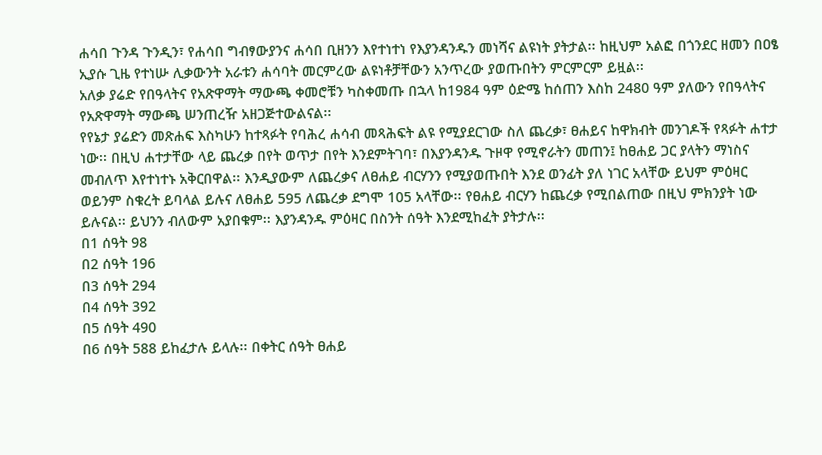ሐሳበ ጉንዳ ጉንዲን፣ የሐሳበ ግብፃውያንና ሐሳበ ቢዘንን እየተነተነ የእያንዳንዱን መነሻና ልዩነት ያትታል፡፡ ከዚህም አልፎ በጎንደር ዘመን በዐፄ ኢያሱ ጊዜ የተነሡ ሊቃውንት አራቱን ሐሳባት መርምረው ልዩነቶቻቸውን አንጥረው ያወጡበትን ምርምርም ይዟል፡፡
አለቃ ያሬድ የበዓላትና የአጽዋማት ማውጫ ቀመሮቹን ካስቀመጡ በኋላ ከ1984 ዓም ዕድሜ ከሰጠን እስከ 2480 ዓም ያለውን የበዓላትና የአጽዋማት ማውጫ ሠንጠረዥ አዘጋጅተውልናል፡፡
የየኔታ ያሬድን መጽሐፍ እስካሁን ከተጻፉት የባሕረ ሐሳብ መጻሕፍት ልዩ የሚያደርገው ስለ ጨረቃ፣ ፀሐይና ከዋክብት መንገዶች የጻፉት ሐተታ ነው፡፡ በዚህ ሐተታቸው ላይ ጨረቃ በየት ወጥታ በየት እንደምትገባ፣ በእያንዳንዱ ጉዞዋ የሚኖራትን መጠን፤ ከፀሐይ ጋር ያላትን ማነስና መብለጥ እየተነተኑ አቅርበዋል፡፡ እንዲያውም ለጨረቃና ለፀሐይ ብርሃንን የሚያወጡበት እንደ ወንፊት ያለ ነገር አላቸው ይህም ምዕዛር ወይንም ስቁረት ይባላል ይሉና ለፀሐይ 595 ለጨረቃ ደግሞ 105 አላቸው፡፡ የፀሐይ ብርሃን ከጨረቃ የሚበልጠው በዚህ ምክንያት ነው ይሉናል፡፡ ይህንን ብለውም አያበቁም፡፡ እያንዳንዱ ምዕዛር በስንት ሰዓት እንደሚከፈት ያትታሉ፡፡
በ1 ሰዓት 98
በ2 ሰዓት 196
በ3 ሰዓት 294
በ4 ሰዓት 392
በ5 ሰዓት 490
በ6 ሰዓት 588 ይከፈታሉ ይላሉ፡፡ በቀትር ሰዓት ፀሐይ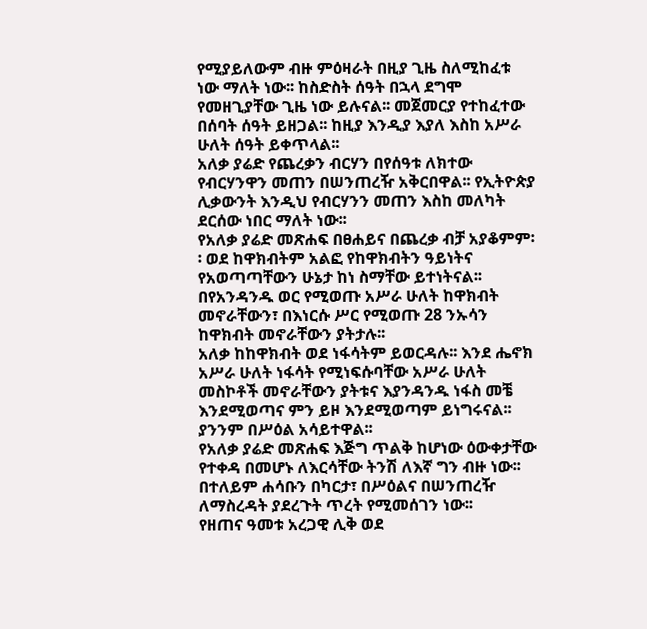የሚያይለውም ብዙ ምዕዛራት በዚያ ጊዜ ስለሚከፈቱ ነው ማለት ነው፡፡ ከስድስት ሰዓት በኋላ ደግሞ የመዘጊያቸው ጊዜ ነው ይሉናል፡፡ መጀመርያ የተከፈተው በሰባት ሰዓት ይዘጋል፡፡ ከዚያ እንዲያ እያለ እስከ አሥራ ሁለት ሰዓት ይቀጥላል፡፡
አለቃ ያሬድ የጨረቃን ብርሃን በየሰዓቱ ለክተው የብርሃንዋን መጠን በሠንጠረዥ አቅርበዋል፡፡ የኢትዮጵያ ሊቃውንት እንዲህ የብርሃንን መጠን እስከ መለካት ደርሰው ነበር ማለት ነው፡፡
የአለቃ ያሬድ መጽሐፍ በፀሐይና በጨረቃ ብቻ አያቆምም፡፡ ወደ ከዋክብትም አልፎ የከዋክብትን ዓይነትና የአወጣጣቸውን ሁኔታ ከነ ስማቸው ይተነትናል፡፡ በየአንዳንዱ ወር የሚወጡ አሥራ ሁለት ከዋክብት መኖራቸውን፣ በእነርሱ ሥር የሚወጡ 28 ንኡሳን ከዋክብት መኖራቸውን ያትታሉ፡፡
አለቃ ከከዋክብት ወደ ነፋሳትም ይወርዳሉ፡፡ እንደ ሔኖክ አሥራ ሁለት ነፋሳት የሚነፍሱባቸው አሥራ ሁለት መስኮቶች መኖራቸውን ያትቱና እያንዳንዱ ነፋስ መቼ እንደሚወጣና ምን ይዞ እንደሚወጣም ይነግሩናል፡፡ ያንንም በሥዕል አሳይተዋል፡፡
የአለቃ ያሬድ መጽሐፍ እጅግ ጥልቅ ከሆነው ዕውቀታቸው የተቀዳ በመሆኑ ለእርሳቸው ትንሽ ለእኛ ግን ብዙ ነው፡፡ በተለይም ሐሳቡን በካርታ፣ በሥዕልና በሠንጠረዥ ለማስረዳት ያደረጉት ጥረት የሚመሰገን ነው፡፡
የዘጠና ዓመቱ አረጋዊ ሊቅ ወደ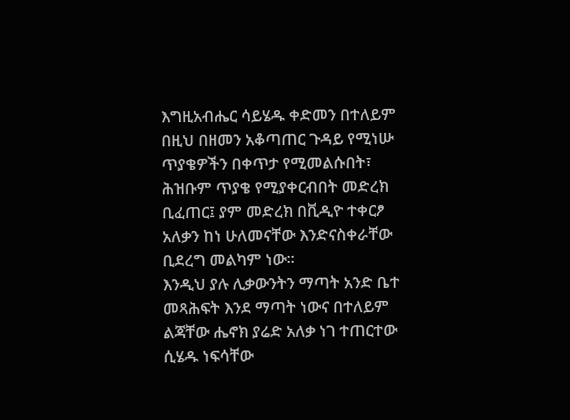እግዚአብሔር ሳይሄዱ ቀድመን በተለይም በዚህ በዘመን አቆጣጠር ጉዳይ የሚነሡ ጥያቄዎችን በቀጥታ የሚመልሱበት፣ ሕዝቡም ጥያቄ የሚያቀርብበት መድረክ ቢፈጠር፤ ያም መድረክ በቪዲዮ ተቀርፆ አለቃን ከነ ሁለመናቸው እንድናስቀራቸው ቢደረግ መልካም ነው፡፡
እንዲህ ያሉ ሊቃውንትን ማጣት አንድ ቤተ መጻሕፍት እንደ ማጣት ነውና በተለይም ልጃቸው ሔኖክ ያሬድ አለቃ ነገ ተጠርተው ሲሄዱ ነፍሳቸው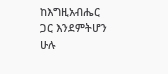ከእግዚአብሔር ጋር እንደምትሆን ሁሉ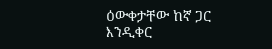ዕውቀታቸው ከኛ ጋር እንዲቀር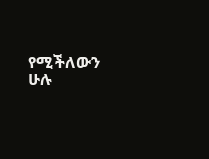የሚችለውን ሁሉ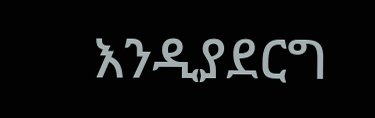እንዲያደርግ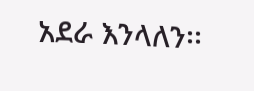አደራ እንላለን፡፡